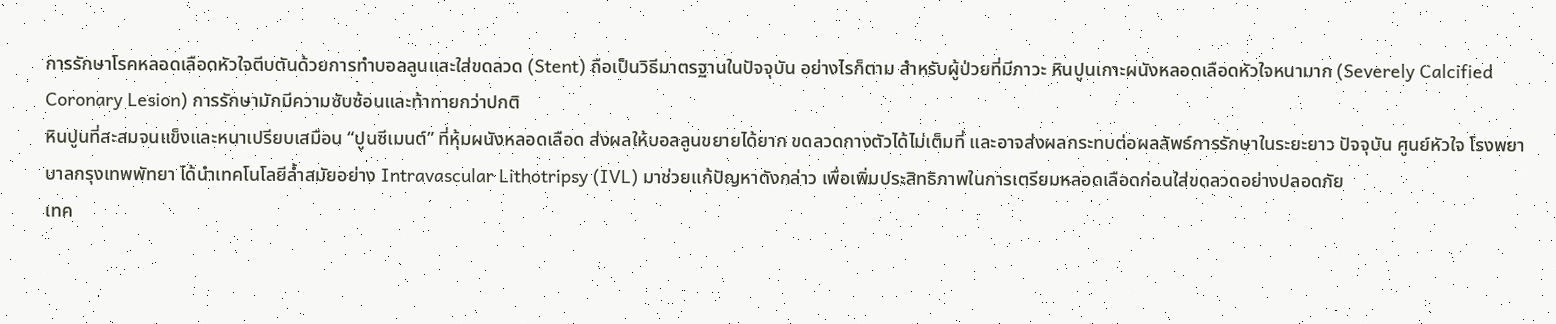การรักษาโรคหลอดเลือดหัวใจตีบตันด้วยการทำบอลลูนและใส่ขดลวด (Stent) ถือเป็นวิธีมาตรฐานในปัจจุบัน อย่างไรก็ตาม สำหรับผู้ป่วยที่มีภาวะ หินปูนเกาะผนังหลอดเลือดหัวใจหนามาก (Severely Calcified Coronary Lesion) การรักษามักมีความซับซ้อนและท้าทายกว่าปกติ
หินปูนที่สะสมจนแข็งและหนาเปรียบเสมือน “ปูนซีเมนต์” ที่หุ้มผนังหลอดเลือด ส่งผลให้บอลลูนขยายได้ยาก ขดลวดกางตัวได้ไม่เต็มที่ และอาจส่งผลกระทบต่อผลลัพธ์การรักษาในระยะยาว ปัจจุบัน ศูนย์หัวใจ โรงพยาบาลกรุงเทพพัทยา ได้นำเทคโนโลยีล้ำสมัยอย่าง Intravascular Lithotripsy (IVL) มาช่วยแก้ปัญหาดังกล่าว เพื่อเพิ่มประสิทธิภาพในการเตรียมหลอดเลือดก่อนใส่ขดลวดอย่างปลอดภัย
เทค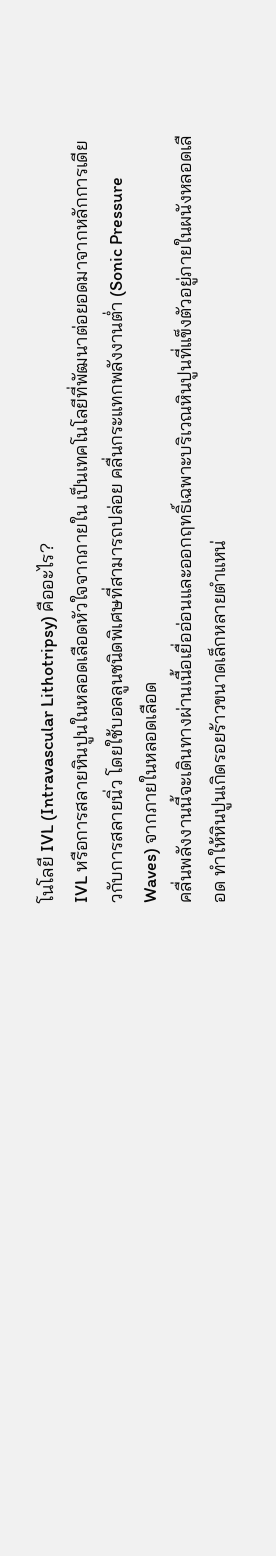โนโลยี IVL (Intravascular Lithotripsy) คืออะไร?
IVL หรือการสลายหินปูนในหลอดเลือดหัวใจจากภายใน เป็นเทคโนโลยีที่พัฒนาต่อยอดมาจากหลักการเดียวกับการสลายนิ่ว โดยใช้บอลลูนชนิดพิเศษที่สามารถปล่อย คลื่นกระแทกพลังงานต่ำ (Sonic Pressure Waves) จากภายในหลอดเลือด
คลื่นพลังงานนี้จะเดินทางผ่านเนื้อเยื่ออ่อนและออกฤทธิ์เฉพาะบริเวณหินปูนที่แข็งตัวอยู่ภายในผนังหลอดเลือด ทำให้หินปูนเกิดรอยร้าวขนาดเล็กหลายตำแหน่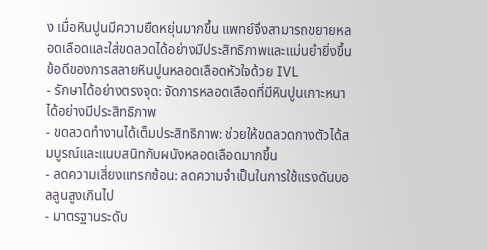ง เมื่อหินปูนมีความยืดหยุ่นมากขึ้น แพทย์จึงสามารถขยายหลอดเลือดและใส่ขดลวดได้อย่างมีประสิทธิภาพและแม่นยำยิ่งขึ้น
ข้อดีของการสลายหินปูนหลอดเลือดหัวใจด้วย IVL
- รักษาได้อย่างตรงจุด: จัดการหลอดเลือดที่มีหินปูนเกาะหนาได้อย่างมีประสิทธิภาพ
- ขดลวดทำงานได้เต็มประสิทธิภาพ: ช่วยให้ขดลวดกางตัวได้สมบูรณ์และแนบสนิทกับผนังหลอดเลือดมากขึ้น
- ลดความเสี่ยงแทรกซ้อน: ลดความจำเป็นในการใช้แรงดันบอลลูนสูงเกินไป
- มาตรฐานระดับ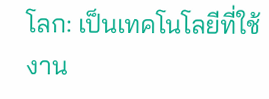โลก: เป็นเทคโนโลยีที่ใช้งาน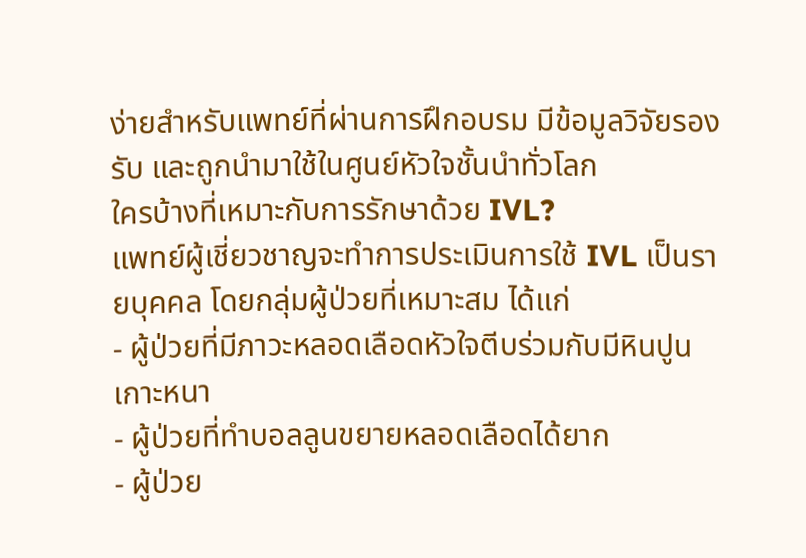ง่ายสำหรับแพทย์ที่ผ่านการฝึกอบรม มีข้อมูลวิจัยรองรับ และถูกนำมาใช้ในศูนย์หัวใจชั้นนำทั่วโลก
ใครบ้างที่เหมาะกับการรักษาด้วย IVL?
แพทย์ผู้เชี่ยวชาญจะทำการประเมินการใช้ IVL เป็นรายบุคคล โดยกลุ่มผู้ป่วยที่เหมาะสม ได้แก่
- ผู้ป่วยที่มีภาวะหลอดเลือดหัวใจตีบร่วมกับมีหินปูนเกาะหนา
- ผู้ป่วยที่ทำบอลลูนขยายหลอดเลือดได้ยาก
- ผู้ป่วย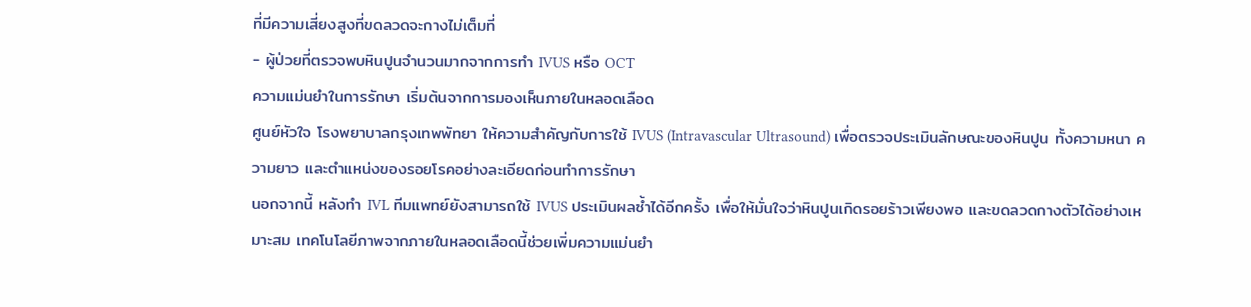ที่มีความเสี่ยงสูงที่ขดลวดจะกางไม่เต็มที่
- ผู้ป่วยที่ตรวจพบหินปูนจำนวนมากจากการทำ IVUS หรือ OCT
ความแม่นยำในการรักษา เริ่มต้นจากการมองเห็นภายในหลอดเลือด
ศูนย์หัวใจ โรงพยาบาลกรุงเทพพัทยา ให้ความสำคัญกับการใช้ IVUS (Intravascular Ultrasound) เพื่อตรวจประเมินลักษณะของหินปูน ทั้งความหนา ความยาว และตำแหน่งของรอยโรคอย่างละเอียดก่อนทำการรักษา
นอกจากนี้ หลังทำ IVL ทีมแพทย์ยังสามารถใช้ IVUS ประเมินผลซ้ำได้อีกครั้ง เพื่อให้มั่นใจว่าหินปูนเกิดรอยร้าวเพียงพอ และขดลวดกางตัวได้อย่างเหมาะสม เทคโนโลยีภาพจากภายในหลอดเลือดนี้ช่วยเพิ่มความแม่นยำ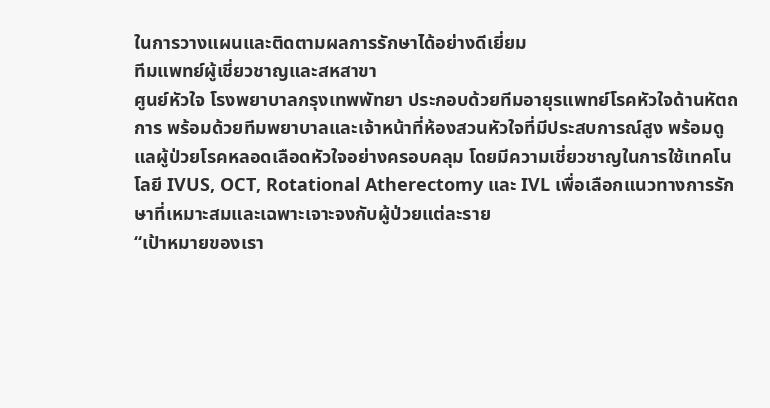ในการวางแผนและติดตามผลการรักษาได้อย่างดีเยี่ยม
ทีมแพทย์ผู้เชี่ยวชาญและสหสาขา
ศูนย์หัวใจ โรงพยาบาลกรุงเทพพัทยา ประกอบด้วยทีมอายุรแพทย์โรคหัวใจด้านหัตถการ พร้อมด้วยทีมพยาบาลและเจ้าหน้าที่ห้องสวนหัวใจที่มีประสบการณ์สูง พร้อมดูแลผู้ป่วยโรคหลอดเลือดหัวใจอย่างครอบคลุม โดยมีความเชี่ยวชาญในการใช้เทคโนโลยี IVUS, OCT, Rotational Atherectomy และ IVL เพื่อเลือกแนวทางการรักษาที่เหมาะสมและเฉพาะเจาะจงกับผู้ป่วยแต่ละราย
“เป้าหมายของเรา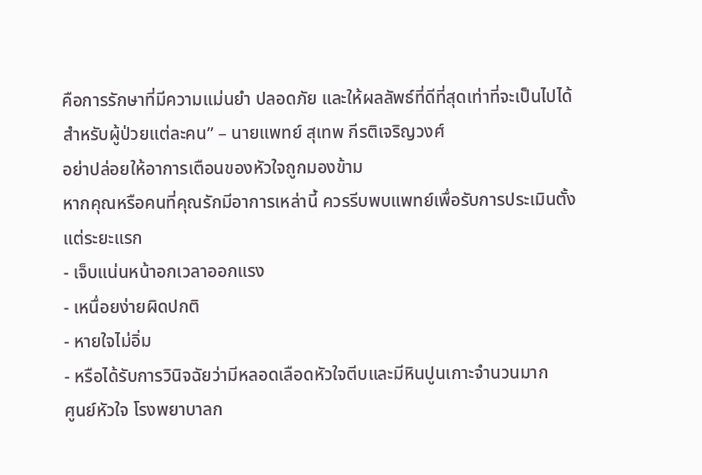คือการรักษาที่มีความแม่นยำ ปลอดภัย และให้ผลลัพธ์ที่ดีที่สุดเท่าที่จะเป็นไปได้สำหรับผู้ป่วยแต่ละคน” – นายแพทย์ สุเทพ กีรติเจริญวงศ์
อย่าปล่อยให้อาการเตือนของหัวใจถูกมองข้าม
หากคุณหรือคนที่คุณรักมีอาการเหล่านี้ ควรรีบพบแพทย์เพื่อรับการประเมินตั้งแต่ระยะแรก
- เจ็บแน่นหน้าอกเวลาออกแรง
- เหนื่อยง่ายผิดปกติ
- หายใจไม่อิ่ม
- หรือได้รับการวินิจฉัยว่ามีหลอดเลือดหัวใจตีบและมีหินปูนเกาะจำนวนมาก
ศูนย์หัวใจ โรงพยาบาลก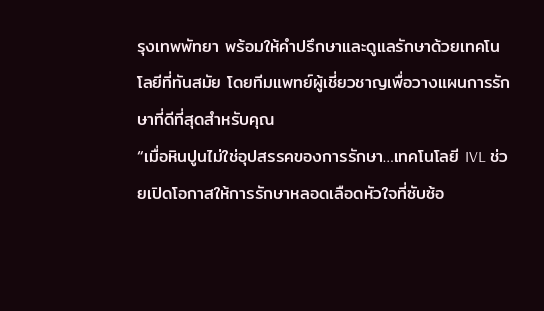รุงเทพพัทยา พร้อมให้คำปรึกษาและดูแลรักษาด้วยเทคโนโลยีที่ทันสมัย โดยทีมแพทย์ผู้เชี่ยวชาญเพื่อวางแผนการรักษาที่ดีที่สุดสำหรับคุณ
“เมื่อหินปูนไม่ใช่อุปสรรคของการรักษา…เทคโนโลยี IVL ช่วยเปิดโอกาสให้การรักษาหลอดเลือดหัวใจที่ซับซ้อ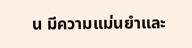น มีความแม่นยำและ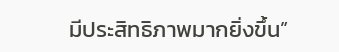มีประสิทธิภาพมากยิ่งขึ้น”